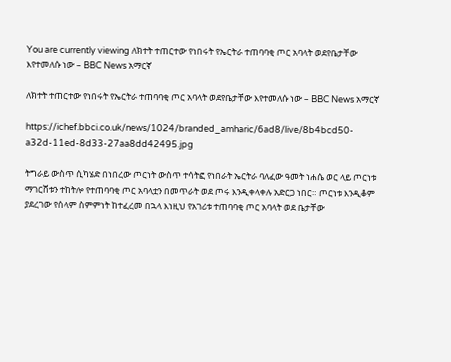You are currently viewing ለክተት ተጠርተው የነበሩት የኤርትራ ተጠባባቂ ጦር አባላት ወደየቤታቸው እየተመለሱ ነው – BBC News አማርኛ

ለክተት ተጠርተው የነበሩት የኤርትራ ተጠባባቂ ጦር አባላት ወደየቤታቸው እየተመለሱ ነው – BBC News አማርኛ

https://ichef.bbci.co.uk/news/1024/branded_amharic/6ad8/live/8b4bcd50-a32d-11ed-8d33-27aa8dd42495.jpg

ትግራይ ውስጥ ሲካሄድ በነበረው ጦርነት ውስጥ ተሳትፎ የነበራት ኤርትራ ባለፈው ዓመት ነሐሴ ወር ላይ ጦርነቱ ማገርሸቱን ተከትሎ የተጠባባቂ ጦር አባላቷን በመጥራት ወደ ጦሩ እንዲቀላቀሉ አድርጋ ነበር። ጦርነቱ እንዲቆም ያደረገው የሰላም ስምምነት ከተፈረመ በኋላ እነዚህ የአገሪቱ ተጠባባቂ ጦር አባላት ወደ ቤታቸው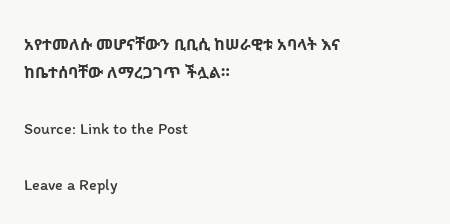አየተመለሱ መሆናቸውን ቢቢሲ ከሠራዊቱ አባላት እና ከቤተሰባቸው ለማረጋገጥ ችሏል።

Source: Link to the Post

Leave a Reply